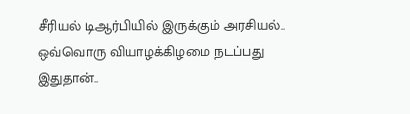சீரியல் டிஆர்பியில் இருக்கும் அரசியல்.. ஒவ்வொரு வியாழக்கிழமை நடப்பது இதுதான்..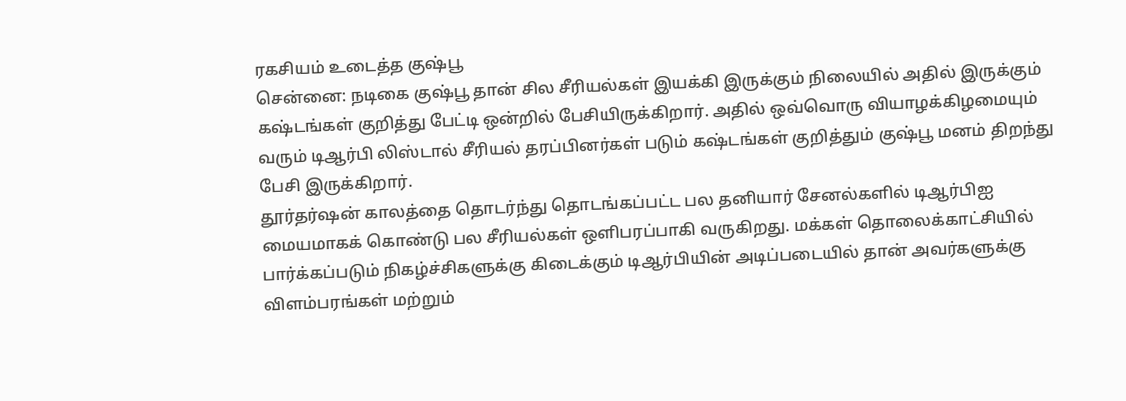ரகசியம் உடைத்த குஷ்பூ
சென்னை: நடிகை குஷ்பூ தான் சில சீரியல்கள் இயக்கி இருக்கும் நிலையில் அதில் இருக்கும் கஷ்டங்கள் குறித்து பேட்டி ஒன்றில் பேசியிருக்கிறார். அதில் ஒவ்வொரு வியாழக்கிழமையும் வரும் டிஆர்பி லிஸ்டால் சீரியல் தரப்பினர்கள் படும் கஷ்டங்கள் குறித்தும் குஷ்பூ மனம் திறந்து பேசி இருக்கிறார்.
தூர்தர்ஷன் காலத்தை தொடர்ந்து தொடங்கப்பட்ட பல தனியார் சேனல்களில் டிஆர்பிஐ மையமாகக் கொண்டு பல சீரியல்கள் ஒளிபரப்பாகி வருகிறது. மக்கள் தொலைக்காட்சியில் பார்க்கப்படும் நிகழ்ச்சிகளுக்கு கிடைக்கும் டிஆர்பியின் அடிப்படையில் தான் அவர்களுக்கு விளம்பரங்கள் மற்றும்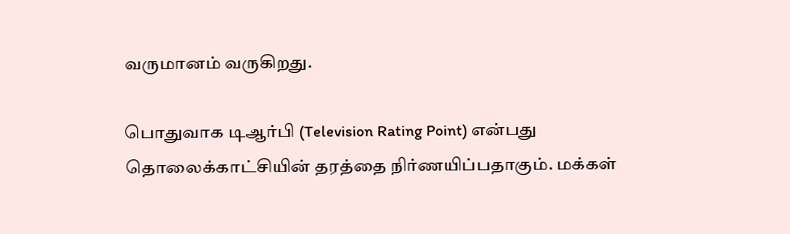வருமானம் வருகிறது.

பொதுவாக டிஆர்பி (Television Rating Point) என்பது தொலைக்காட்சியின் தரத்தை நிர்ணயிப்பதாகும். மக்கள்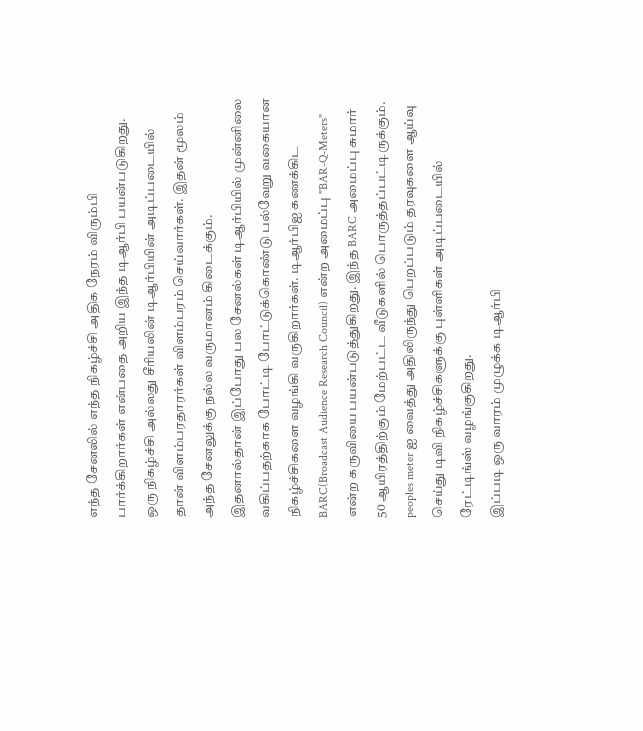எந்த சேனலில் எந்த நிகழ்ச்சி அதிக நேரம் விரும்பி பார்க்கிறார்கள் என்பதை அறிய இந்த டிஆர்பி பயன்படுகிறது. ஒரு நிகழ்ச்சி அல்லது சீரியலின் டிஆர்பியின் அடிப்படையில் தான் விளம்பரதாரர்கள் விளம்பரம் செய்வார்கள். இதன் மூலம் அந்த சேனலுக்கு நல்ல வருமானம் கிடைக்கும்.
இதனால்தான் இப்போது பல சேனல்கள் டிஆர்பியில் முன்னிலை வகிப்பதற்காக போட்டி போட்டுக்கொண்டு பல்வேறு வகையான நிகழ்ச்சிகளை வழங்கி வருகிறார்கள். டிஆர்பிஐ கணக்கிட BARC(Broadcast Audience Research Council) என்ற அமைப்பு "BAR-Q-Meters" என்ற கருவியை பயன்படுத்துகிறது. இந்த BARC அமைப்பு சுமார் 50 ஆயிரத்திற்கும் மேற்பட்ட வீடுகளில் பொருத்தப்பட்டிருக்கும். peoples meter ஐ வைத்து அதிலிருந்து பெறப்படும் தரவுகளை ஆய்வு செய்து டிவி நிகழ்ச்சிகளுக்கு புள்ளிகள் அடிப்படையில் ரேட்டிங்ஸ் வழங்குகிறது.
இப்படி ஒரு வாரம் முழுக்க டிஆர்பி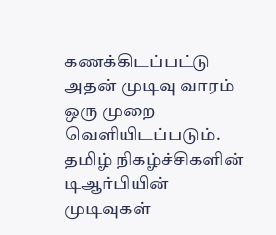கணக்கிடப்பட்டு அதன் முடிவு வாரம் ஒரு முறை வெளியிடப்படும். தமிழ் நிகழ்ச்சிகளின் டிஆர்பியின் முடிவுகள்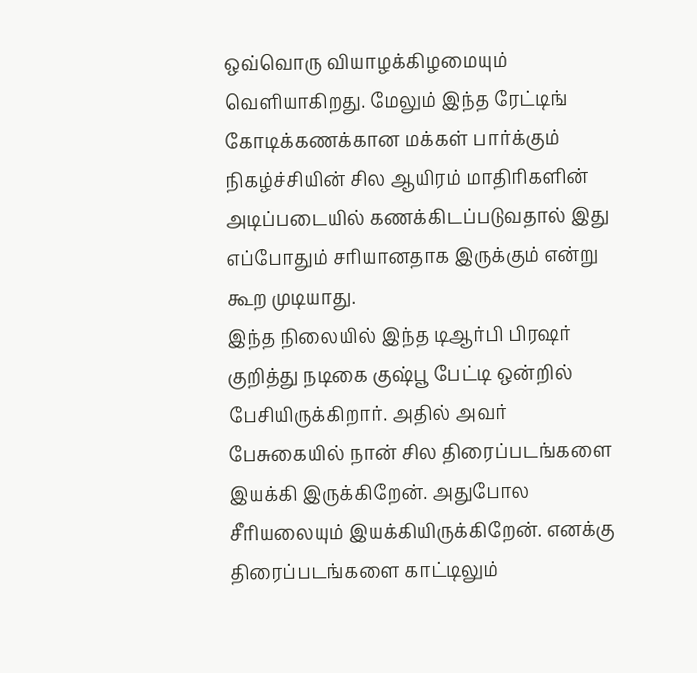ஒவ்வொரு வியாழக்கிழமையும் வெளியாகிறது. மேலும் இந்த ரேட்டிங் கோடிக்கணக்கான மக்கள் பார்க்கும் நிகழ்ச்சியின் சில ஆயிரம் மாதிரிகளின் அடிப்படையில் கணக்கிடப்படுவதால் இது எப்போதும் சரியானதாக இருக்கும் என்று கூற முடியாது.
இந்த நிலையில் இந்த டிஆர்பி பிரஷர் குறித்து நடிகை குஷ்பூ பேட்டி ஒன்றில் பேசியிருக்கிறார். அதில் அவர் பேசுகையில் நான் சில திரைப்படங்களை இயக்கி இருக்கிறேன். அதுபோல சீரியலையும் இயக்கியிருக்கிறேன். எனக்கு திரைப்படங்களை காட்டிலும்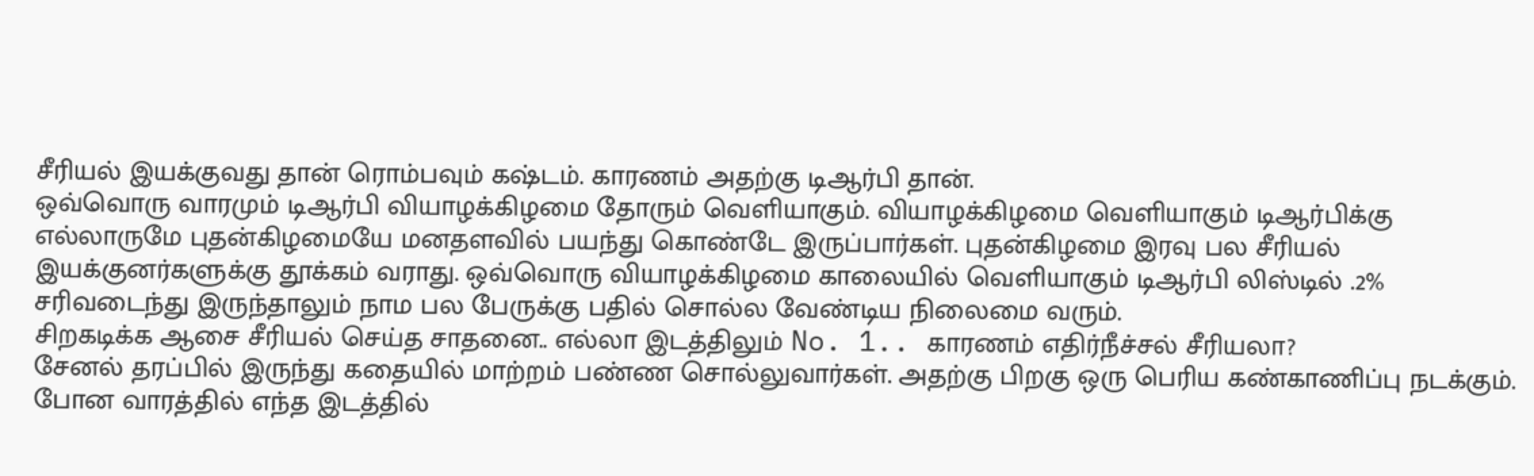சீரியல் இயக்குவது தான் ரொம்பவும் கஷ்டம். காரணம் அதற்கு டிஆர்பி தான்.
ஒவ்வொரு வாரமும் டிஆர்பி வியாழக்கிழமை தோரும் வெளியாகும். வியாழக்கிழமை வெளியாகும் டிஆர்பிக்கு எல்லாருமே புதன்கிழமையே மனதளவில் பயந்து கொண்டே இருப்பார்கள். புதன்கிழமை இரவு பல சீரியல் இயக்குனர்களுக்கு தூக்கம் வராது. ஒவ்வொரு வியாழக்கிழமை காலையில் வெளியாகும் டிஆர்பி லிஸ்டில் .2% சரிவடைந்து இருந்தாலும் நாம பல பேருக்கு பதில் சொல்ல வேண்டிய நிலைமை வரும்.
சிறகடிக்க ஆசை சீரியல் செய்த சாதனை.. எல்லா இடத்திலும் No. 1.. காரணம் எதிர்நீச்சல் சீரியலா?
சேனல் தரப்பில் இருந்து கதையில் மாற்றம் பண்ண சொல்லுவார்கள். அதற்கு பிறகு ஒரு பெரிய கண்காணிப்பு நடக்கும். போன வாரத்தில் எந்த இடத்தில்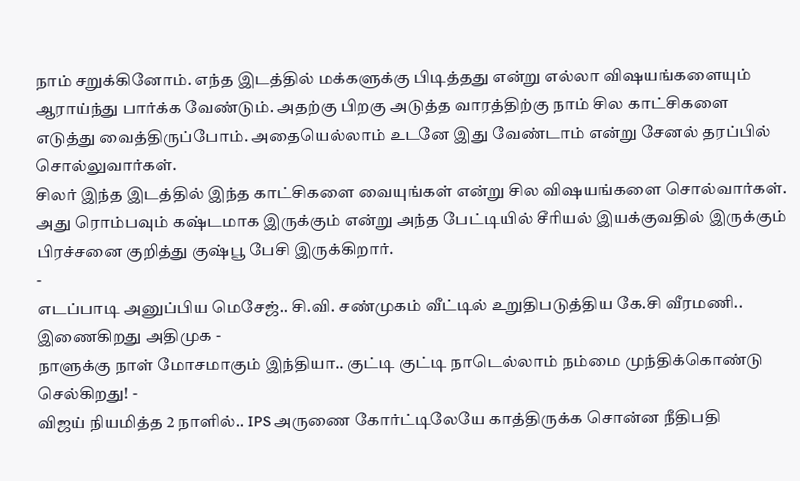நாம் சறுக்கினோம். எந்த இடத்தில் மக்களுக்கு பிடித்தது என்று எல்லா விஷயங்களையும் ஆராய்ந்து பார்க்க வேண்டும். அதற்கு பிறகு அடுத்த வாரத்திற்கு நாம் சில காட்சிகளை எடுத்து வைத்திருப்போம். அதையெல்லாம் உடனே இது வேண்டாம் என்று சேனல் தரப்பில் சொல்லுவார்கள்.
சிலர் இந்த இடத்தில் இந்த காட்சிகளை வையுங்கள் என்று சில விஷயங்களை சொல்வார்கள். அது ரொம்பவும் கஷ்டமாக இருக்கும் என்று அந்த பேட்டியில் சீரியல் இயக்குவதில் இருக்கும் பிரச்சனை குறித்து குஷ்பூ பேசி இருக்கிறார்.
-
எடப்பாடி அனுப்பிய மெசேஜ்.. சி.வி. சண்முகம் வீட்டில் உறுதிபடுத்திய கே.சி வீரமணி.. இணைகிறது அதிமுக -
நாளுக்கு நாள் மோசமாகும் இந்தியா.. குட்டி குட்டி நாடெல்லாம் நம்மை முந்திக்கொண்டு செல்கிறது! -
விஜய் நியமித்த 2 நாளில்.. IPS அருணை கோர்ட்டிலேயே காத்திருக்க சொன்ன நீதிபதி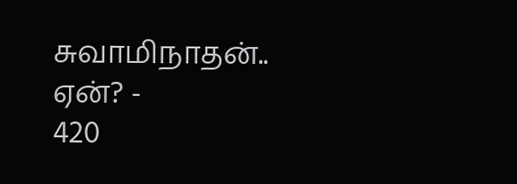சுவாமிநாதன்.. ஏன்? -
420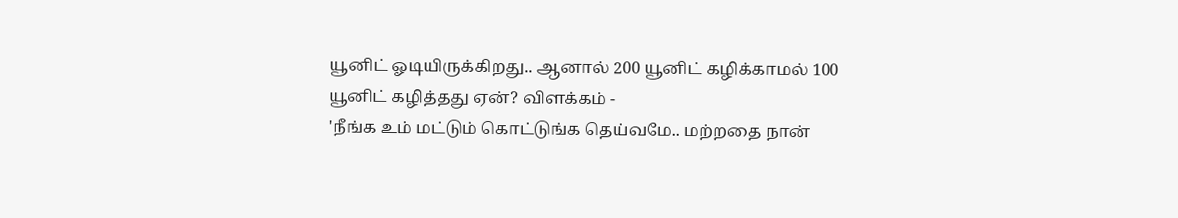யூனிட் ஓடியிருக்கிறது.. ஆனால் 200 யூனிட் கழிக்காமல் 100 யூனிட் கழித்தது ஏன்? விளக்கம் -
'நீங்க உம் மட்டும் கொட்டுங்க தெய்வமே.. மற்றதை நான்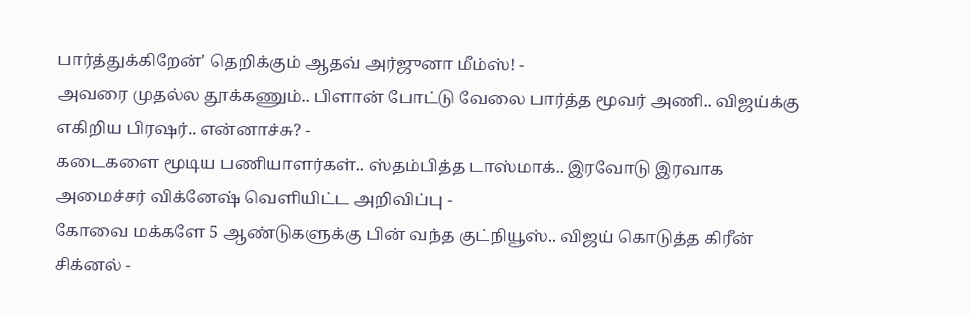பார்த்துக்கிறேன்' தெறிக்கும் ஆதவ் அர்ஜுனா மீம்ஸ்! -
அவரை முதல்ல தூக்கணும்.. பிளான் போட்டு வேலை பார்த்த மூவர் அணி.. விஜய்க்கு எகிறிய பிரஷர்.. என்னாச்சு? -
கடைகளை மூடிய பணியாளர்கள்.. ஸ்தம்பித்த டாஸ்மாக்.. இரவோடு இரவாக அமைச்சர் விக்னேஷ் வெளியிட்ட அறிவிப்பு -
கோவை மக்களே 5 ஆண்டுகளுக்கு பின் வந்த குட்நியூஸ்.. விஜய் கொடுத்த கிரீன் சிக்னல் -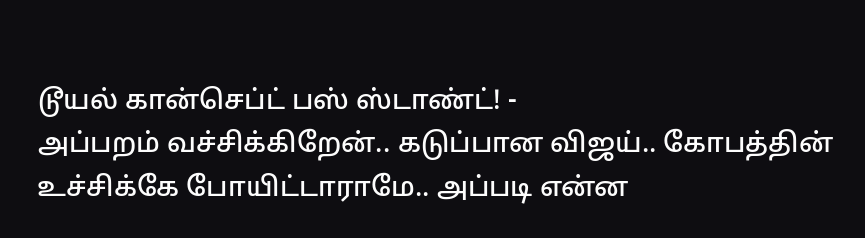டூயல் கான்செப்ட் பஸ் ஸ்டாண்ட்! -
அப்பறம் வச்சிக்கிறேன்.. கடுப்பான விஜய்.. கோபத்தின் உச்சிக்கே போயிட்டாராமே.. அப்படி என்ன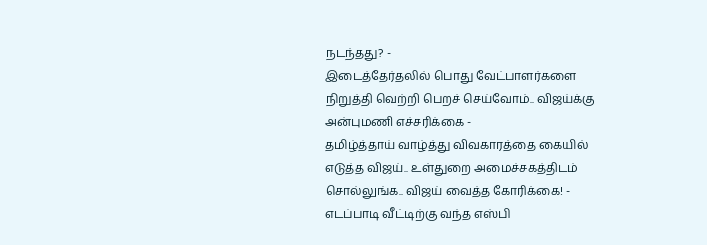நடந்தது? -
இடைத்தேர்தலில் பொது வேட்பாளர்களை நிறுத்தி வெற்றி பெறச் செய்வோம்.. விஜய்க்கு அன்புமணி எச்சரிக்கை -
தமிழ்த்தாய் வாழ்த்து விவகாரத்தை கையில் எடுத்த விஜய்.. உள்துறை அமைச்சகத்திடம் சொல்லுங்க.. விஜய் வைத்த கோரிக்கை! -
எடப்பாடி வீட்டிற்கு வந்த எஸ்பி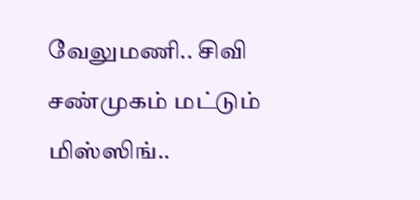வேலுமணி.. சிவி சண்முகம் மட்டும் மிஸ்ஸிங்..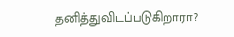தனித்துவிடப்படுகிறாரா?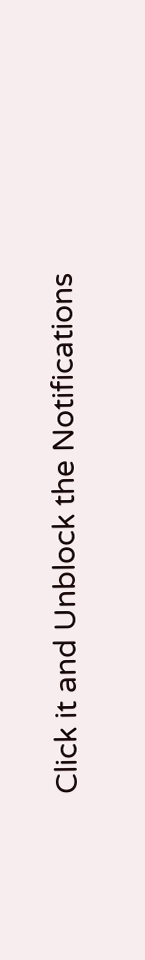Click it and Unblock the Notifications